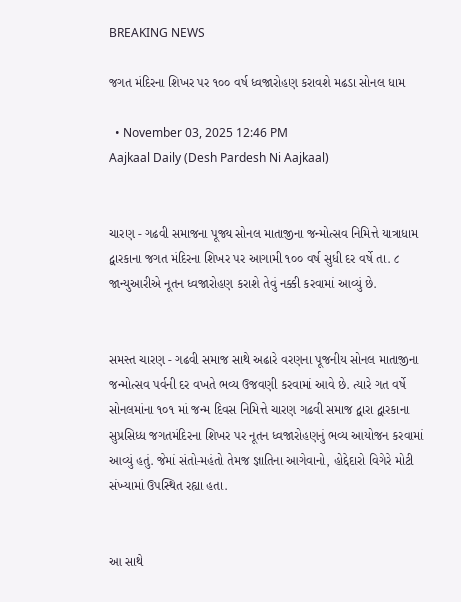BREAKING NEWS

જગત મંદિરના શિખર પર ૧૦૦ વર્ષ ધ્વજારોહણ કરાવશે મઢડા સોનલ ધામ

  • November 03, 2025 12:46 PM
Aajkaal Daily (Desh Pardesh Ni Aajkaal)


ચારણ - ગઢવી સમાજના પૂજ્ય સોનલ માતાજીના જન્મોત્સવ નિમિત્તે યાત્રાધામ દ્વારકાના જગત મંદિરના શિખર પર આગામી ૧૦૦ વર્ષ સુધી દર વર્ષે તા. ૮ જાન્યુઆરીએ નૂતન ધ્વજારોહણ કરાશે તેવું નક્કી કરવામાં આવ્યું છે.


સમસ્ત ચારણ - ગઢવી સમાજ સાથે અઢારે વરણના પૂજનીય સોનલ માતાજીના જન્મોત્સવ પર્વની દર વખતે ભવ્ય ઉજવણી કરવામાં આવે છે. ત્યારે ગત વર્ષે સોનલમાંના ૧૦૧ માં જન્મ દિવસ નિમિત્તે ચારણ ગઢવી સમાજ દ્વારા દ્વારકાના સુપ્રસિધ્ધ જગતમંદિરના શિખર પર નૂતન ધ્વજારોહણનું ભવ્ય આયોજન કરવામાં આવ્યું હતું. જેમાં સંતો-મહંતો તેમજ જ્ઞાતિના આગેવાનો, હોદ્દેદારો વિગેરે મોટી સંખ્યામાં ઉપસ્થિત રહ્યા હતા.


આ સાથે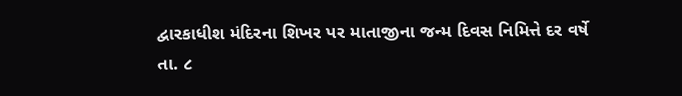દ્વારકાધીશ મંદિરના શિખર પર માતાજીના જન્મ દિવસ નિમિત્તે દર વર્ષે તા. ૮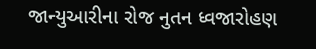જાન્યુઆરીના રોજ નુતન ધ્વજારોહણ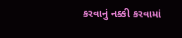કરવાનું નક્કી કરવામાં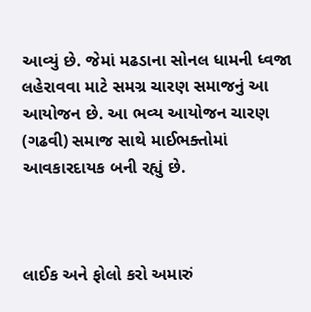આવ્યું છે. જેમાં મઢડાના સોનલ ધામની ધ્વજા લહેરાવવા માટે સમગ્ર ચારણ સમાજનું આ આયોજન છે. આ ભવ્ય આયોજન ચારણ (ગઢવી) સમાજ સાથે માઈભક્તોમાં આવકારદાયક બની રહ્યું છે.



લાઈક અને ફોલો કરો અમારું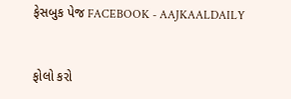ફેસબુક પેજ FACEBOOK - AAJKAALDAILY


ફોલો કરો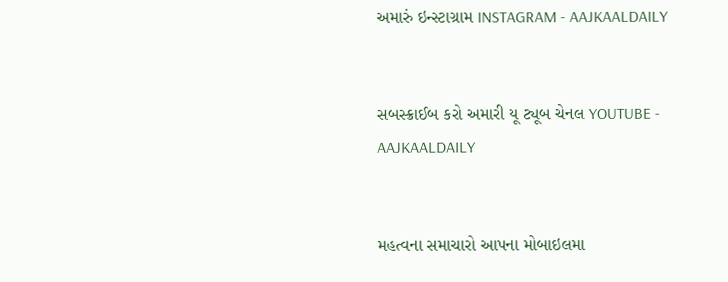અમારું ઇન્સ્ટાગ્રામ INSTAGRAM - AAJKAALDAILY


સબસ્ક્રાઈબ કરો અમારી યૂ ટ્યૂબ ચેનલ YOUTUBE - AAJKAALDAILY


મહત્વના સમાચારો આપના મોબાઇલમા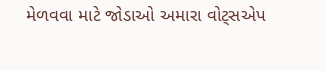મેળવવા માટે જોડાઓ અમારા વોટ્સએપ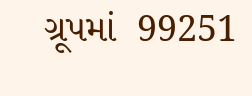ગ્રૂપમાં  99251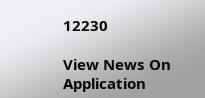12230

View News On Application